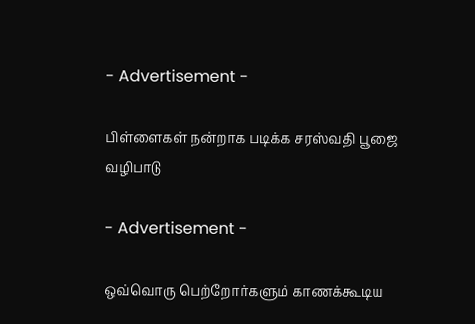- Advertisement -

பிள்ளைகள் நன்றாக படிக்க சரஸ்வதி பூஜை வழிபாடு

- Advertisement -

ஒவ்வொரு பெற்றோர்களும் காணக்கூடிய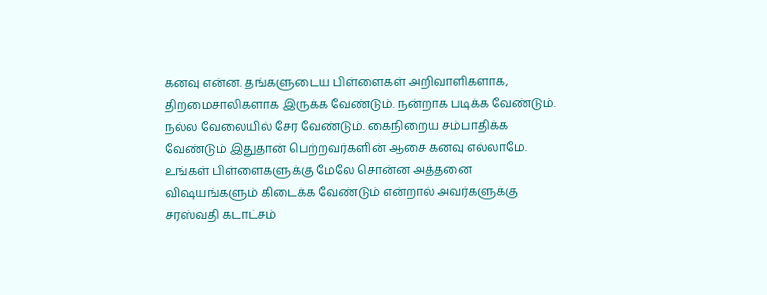கனவு என்ன. தங்களுடைய பிள்ளைகள் அறிவாளிகளாக, திறமைசாலிகளாக இருக்க வேண்டும். நன்றாக படிக்க வேண்டும். நல்ல வேலையில் சேர வேண்டும். கைநிறைய சம்பாதிக்க வேண்டும் இதுதான் பெற்றவர்களின் ஆசை கனவு எல்லாமே. உங்கள் பிள்ளைகளுக்கு மேலே சொன்ன அத்தனை விஷயங்களும் கிடைக்க வேண்டும் என்றால் அவர்களுக்கு சரஸ்வதி கடாட்சம்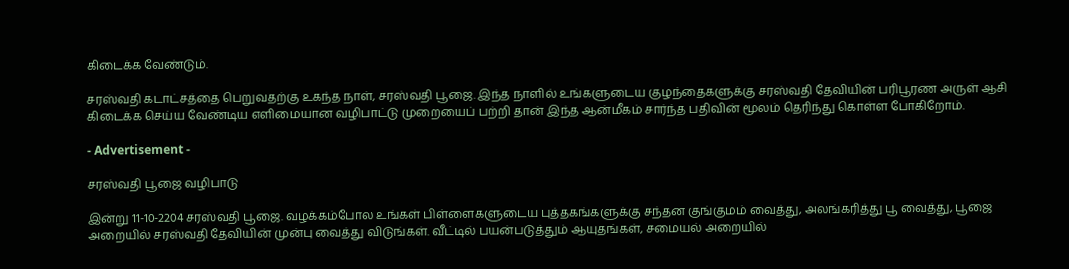கிடைக்க வேண்டும்.

சரஸ்வதி கடாட்சத்தை பெறுவதற்கு உகந்த நாள், சரஸ்வதி பூஜை. இந்த நாளில் உங்களுடைய குழந்தைகளுக்கு சரஸ்வதி தேவியின் பரிபூரண அருள் ஆசி கிடைக்க செய்ய வேண்டிய எளிமையான வழிபாட்டு முறையைப் பற்றி தான் இந்த ஆன்மீகம் சார்ந்த பதிவின் மூலம் தெரிந்து கொள்ள போகிறோம்.

- Advertisement -

சரஸ்வதி பூஜை வழிபாடு

இன்று 11-10-2204 சரஸ்வதி பூஜை. வழக்கம்போல உங்கள் பிள்ளைகளுடைய புத்தகங்களுக்கு சந்தன குங்குமம் வைத்து, அலங்கரித்து பூ வைத்து, பூஜை அறையில் சரஸ்வதி தேவியின் முன்பு வைத்து விடுங்கள். வீட்டில் பயன்படுத்தும் ஆயுதங்கள், சமையல் அறையில்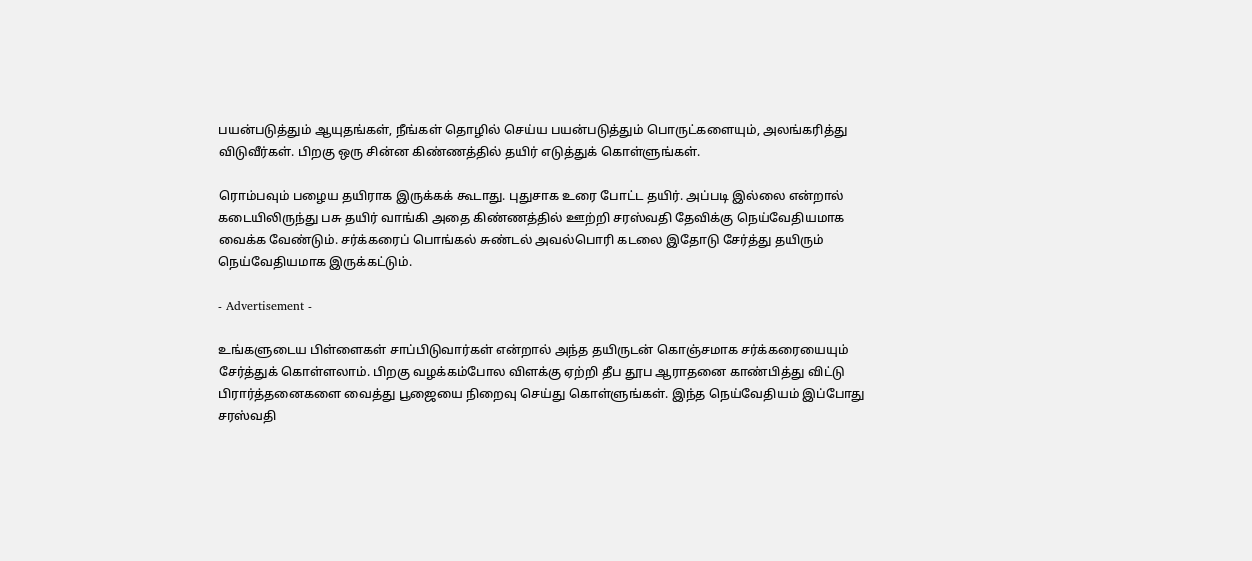பயன்படுத்தும் ஆயுதங்கள், நீங்கள் தொழில் செய்ய பயன்படுத்தும் பொருட்களையும், அலங்கரித்து விடுவீர்கள். பிறகு ஒரு சின்ன கிண்ணத்தில் தயிர் எடுத்துக் கொள்ளுங்கள்.

ரொம்பவும் பழைய தயிராக இருக்கக் கூடாது. புதுசாக உரை போட்ட தயிர். அப்படி இல்லை என்றால் கடையிலிருந்து பசு தயிர் வாங்கி அதை கிண்ணத்தில் ஊற்றி சரஸ்வதி தேவிக்கு நெய்வேதியமாக வைக்க வேண்டும். சர்க்கரைப் பொங்கல் சுண்டல் அவல்பொரி கடலை இதோடு சேர்த்து தயிரும் நெய்வேதியமாக இருக்கட்டும்.

- Advertisement -

உங்களுடைய பிள்ளைகள் சாப்பிடுவார்கள் என்றால் அந்த தயிருடன் கொஞ்சமாக சர்க்கரையையும் சேர்த்துக் கொள்ளலாம். பிறகு வழக்கம்போல விளக்கு ஏற்றி தீப தூப ஆராதனை காண்பித்து விட்டு பிரார்த்தனைகளை வைத்து பூஜையை நிறைவு செய்து கொள்ளுங்கள். இந்த நெய்வேதியம் இப்போது சரஸ்வதி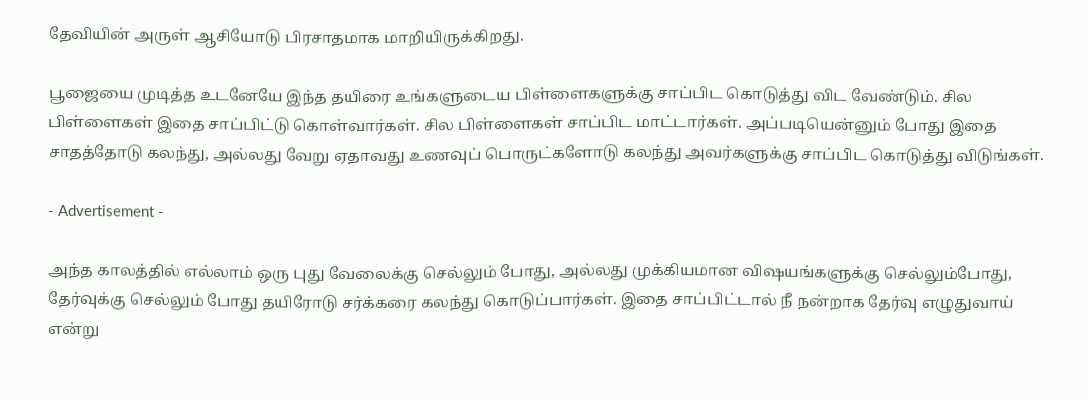தேவியின் அருள் ஆசியோடு பிரசாதமாக மாறியிருக்கிறது.

பூஜையை முடித்த உடனேயே இந்த தயிரை உங்களுடைய பிள்ளைகளுக்கு சாப்பிட கொடுத்து விட வேண்டும். சில பிள்ளைகள் இதை சாப்பிட்டு கொள்வார்கள். சில பிள்ளைகள் சாப்பிட மாட்டார்கள். அப்படியென்னும் போது இதை சாதத்தோடு கலந்து, அல்லது வேறு ஏதாவது உணவுப் பொருட்களோடு கலந்து அவர்களுக்கு சாப்பிட கொடுத்து விடுங்கள்.

- Advertisement -

அந்த காலத்தில் எல்லாம் ஒரு புது வேலைக்கு செல்லும் போது, அல்லது முக்கியமான விஷயங்களுக்கு செல்லும்போது, தேர்வுக்கு செல்லும் போது தயிரோடு சர்க்கரை கலந்து கொடுப்பார்கள். இதை சாப்பிட்டால் நீ நன்றாக தேர்வு எழுதுவாய் என்று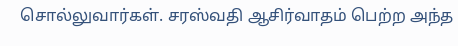சொல்லுவார்கள். சரஸ்வதி ஆசிர்வாதம் பெற்ற அந்த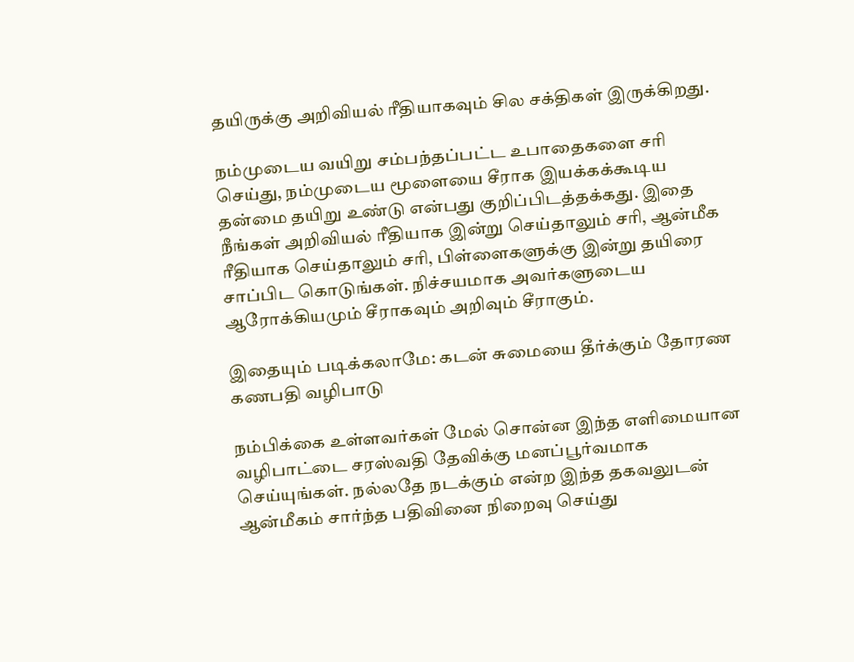தயிருக்கு அறிவியல் ரீதியாகவும் சில சக்திகள் இருக்கிறது.

நம்முடைய வயிறு சம்பந்தப்பட்ட உபாதைகளை சரி செய்து, நம்முடைய மூளையை சீராக இயக்கக்கூடிய தன்மை தயிறு உண்டு என்பது குறிப்பிடத்தக்கது. இதை நீங்கள் அறிவியல் ரீதியாக இன்று செய்தாலும் சரி, ஆன்மீக ரீதியாக செய்தாலும் சரி, பிள்ளைகளுக்கு இன்று தயிரை சாப்பிட கொடுங்கள். நிச்சயமாக அவர்களுடைய ஆரோக்கியமும் சீராகவும் அறிவும் சீராகும்.

இதையும் படிக்கலாமே: கடன் சுமையை தீர்க்கும் தோரண கணபதி வழிபாடு

நம்பிக்கை உள்ளவர்கள் மேல் சொன்ன இந்த எளிமையான வழிபாட்டை சரஸ்வதி தேவிக்கு மனப்பூர்வமாக செய்யுங்கள். நல்லதே நடக்கும் என்ற இந்த தகவலுடன் ஆன்மீகம் சார்ந்த பதிவினை நிறைவு செய்து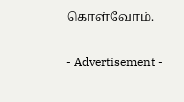கொள்வோம்.

- Advertisement -